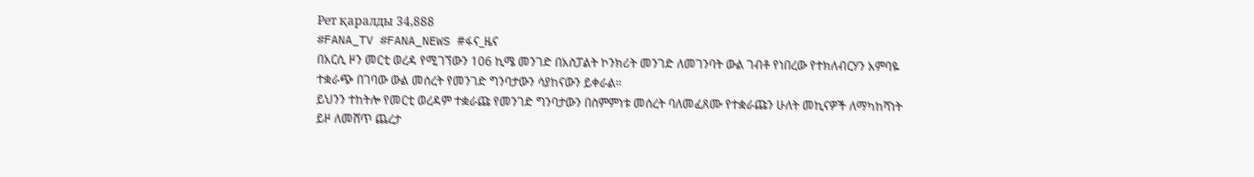Рет қаралды 34,888
#FANA_TV #FANA_NEWS #ፋና_ዜና
በአርሲ ዞን መርቲ ወረዳ የሚገኘውን 106 ኪሜ መንገድ በአስፓልት ኮንክሪት መንገድ ለመገንባት ውል ገብቶ የነበረው የተክለብርሃን አምባዬ ተቋራጭ በገባው ውል መሰረት የመንገድ ግንባታውን ሳያከናውን ይቀራል።
ይህንን ተከትሎ የመርቲ ወረዳም ተቋራጩ የመንገድ ግንባታውን በስምምነቱ መሰረት ባለመፈጸሙ የተቋራጩን ሁለት መኪናዎች ለማካከሻነት ይዞ ለመሸጥ ጨረታ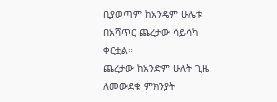ቢያወጣም ከአንዴም ሁሌቱ በአሻጥር ጨረታው ሳይሳካ ቀርቷል።
ጨረታው ከአንድም ሁለት ጊዜ ለመውደቁ ምክንያት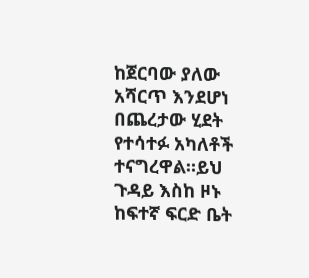ከጀርባው ያለው አሻርጥ እንደሆነ በጨረታው ሂደት የተሳተፉ አካለቶች ተናግረዋል።ይህ ጉዳይ እስከ ዞኑ ከፍተኛ ፍርድ ቤት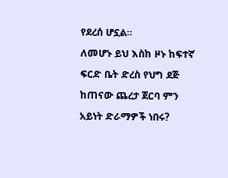የደረሰ ሆኗል።
ለመሆኑ ይህ እስከ ዞኑ ከፍተኛ ፍርድ ቤት ድረስ የህግ ደጅ ከጠናው ጨረታ ጀርባ ምን አይነት ድራማዎች ነበሩ?